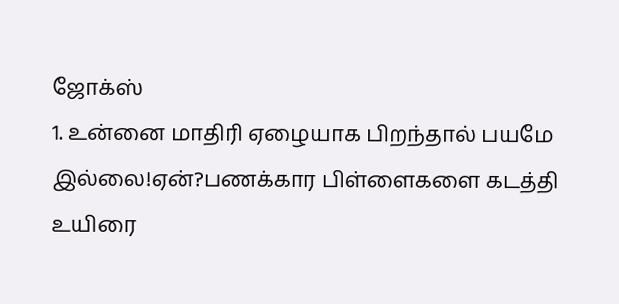ஜோக்ஸ்
1. உன்னை மாதிரி ஏழையாக பிறந்தால் பயமே இல்லை!ஏன்?பணக்கார பிள்ளைகளை கடத்தி உயிரை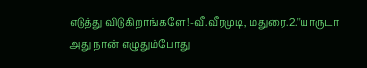எடுத்து விடுகிறாங்களே!-வீ.வீரமுடி, மதுரை.2.''யாருடா அது நான் எழுதும்போது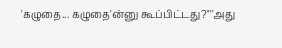'கழுதை... கழுதை'ன்னு கூப்பிட்டது?''''அது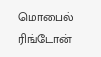மொபைல் ரிங்டோன்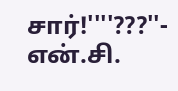சார்!''''???''- என்.சி.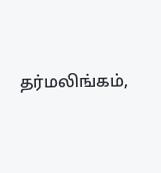தர்மலிங்கம்,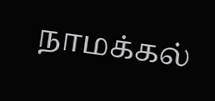நாமக்கல்